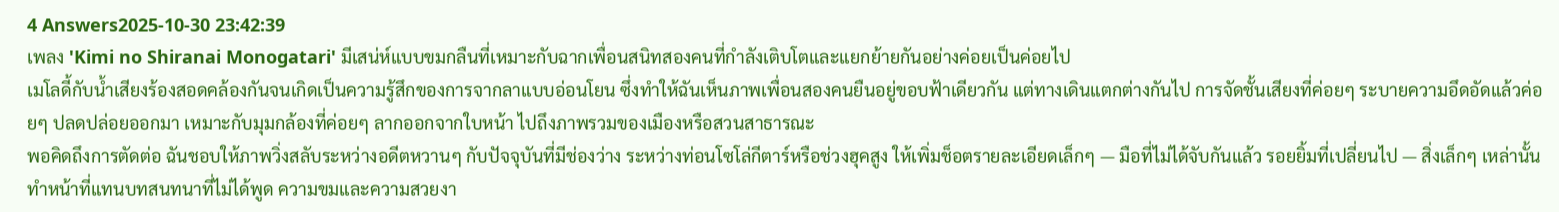4 Answers2025-10-30 23:42:39
เพลง 'Kimi no Shiranai Monogatari' มีเสน่ห์แบบขมกลืนที่เหมาะกับฉากเพื่อนสนิทสองคนที่กำลังเติบโตและแยกย้ายกันอย่างค่อยเป็นค่อยไป
เมโลดี้กับน้ำเสียงร้องสอดคล้องกันจนเกิดเป็นความรู้สึกของการจากลาแบบอ่อนโยน ซึ่งทำให้ฉันเห็นภาพเพื่อนสองคนยืนอยู่ขอบฟ้าเดียวกัน แต่ทางเดินแตกต่างกันไป การจัดชั้นเสียงที่ค่อยๆ ระบายความอึดอัดแล้วค่อยๆ ปลดปล่อยออกมา เหมาะกับมุมกล้องที่ค่อยๆ ลากออกจากใบหน้า ไปถึงภาพรวมของเมืองหรือสวนสาธารณะ
พอคิดถึงการตัดต่อ ฉันชอบให้ภาพวิ่งสลับระหว่างอดีตหวานๆ กับปัจจุบันที่มีช่องว่าง ระหว่างท่อนโซโล่กีตาร์หรือช่วงฮุคสูง ให้เพิ่มช็อตรายละเอียดเล็กๆ — มือที่ไม่ได้จับกันแล้ว รอยยิ้มที่เปลี่ยนไป — สิ่งเล็กๆ เหล่านั้นทำหน้าที่แทนบทสนทนาที่ไม่ได้พูด ความขมและความสวยงา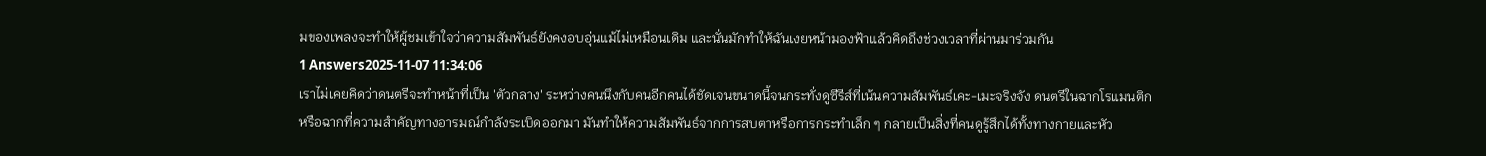มของเพลงจะทำให้ผู้ชมเข้าใจว่าความสัมพันธ์ยังคงอบอุ่นแม้ไม่เหมือนเดิม และนั่นมักทำให้ฉันเงยหน้ามองฟ้าแล้วคิดถึงช่วงเวลาที่ผ่านมาร่วมกัน
1 Answers2025-11-07 11:34:06
เราไม่เคยคิดว่าดนตรีจะทำหน้าที่เป็น 'ตัวกลาง' ระหว่างคนนึงกับคนอีกคนได้ชัดเจนขนาดนี้จนกระทั่งดูซีรีส์ที่เน้นความสัมพันธ์เคะ-เมะจริงจัง ดนตรีในฉากโรแมนติกหรือฉากที่ความสำคัญทางอารมณ์กำลังระเบิดออกมา มันทำให้ความสัมพันธ์จากการสบตาหรือการกระทำเล็ก ๆ กลายเป็นสิ่งที่คนดูรู้สึกได้ทั้งทางกายและหัว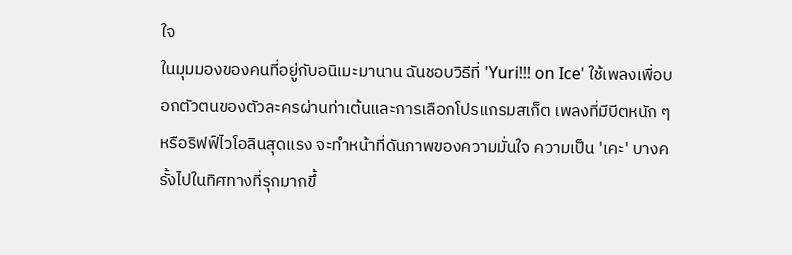ใจ
ในมุมมองของคนที่อยู่กับอนิเมะมานาน ฉันชอบวิธีที่ 'Yuri!!! on Ice' ใช้เพลงเพื่อบอกตัวตนของตัวละครผ่านท่าเต้นและการเลือกโปรแกรมสเก็ต เพลงที่มีบีตหนัก ๆ หรือริฟฟ์ไวโอลินสุดแรง จะทำหน้าที่ดันภาพของความมั่นใจ ความเป็น 'เคะ' บางครั้งไปในทิศทางที่รุกมากขึ้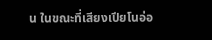น ในขณะที่เสียงเปียโนอ่อ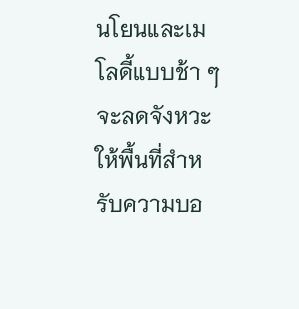นโยนและเมโลดี้แบบช้า ๆ จะลดจังหวะ ให้พื้นที่สำหรับความบอ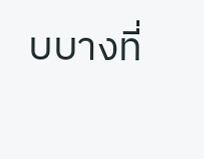บบางที่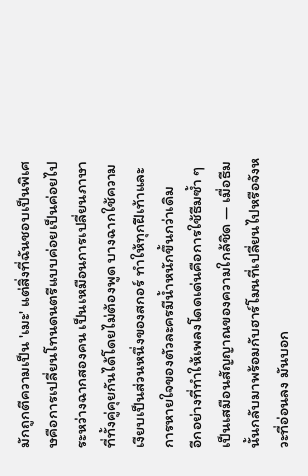มักถูกตีความเป็น 'เมะ' แต่สิ่งที่ฉันชอบเป็นพิเศษคือการเปลี่ยนโทนดนตรีแบบค่อยเป็นค่อยไประหว่างฉากสองคน เป็นเหมือนการเปลี่ยนภาษาที่ทั้งคู่คุยกันได้โดยไม่ต้องพูด บางฉากใช้ความเงียบเป็นส่วนหนึ่งของสกอร์ ทำให้ทุกฝีเท้าและการหายใจของตัวละครมีน้ำหนักขึ้นกว่าเดิม
อีกอย่างที่ทำให้เพลงโดดเด่นคือการใช้ธีมซ้ำ ๆ เป็นเสมือนสัญญาณของความใกล้ชิด — เมื่อธีมนั้นกลับมาพร้อมกับฮาร์โมนที่เปลี่ยนไปหรือจังหวะที่อ่อนลง มันบอก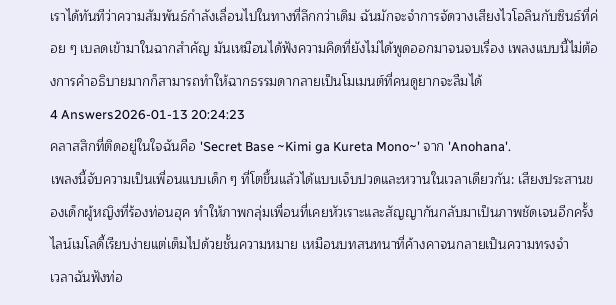เราได้ทันทีว่าความสัมพันธ์กำลังเลื่อนไปในทางที่ลึกกว่าเดิม ฉันมักจะจำการจัดวางเสียงไวโอลินกับซินธ์ที่ค่อย ๆ เบลดเข้ามาในฉากสำคัญ มันเหมือนได้ฟังความคิดที่ยังไม่ได้พูดออกมาจนจบเรื่อง เพลงแบบนี้ไม่ต้องการคำอธิบายมากก็สามารถทำให้ฉากธรรมดากลายเป็นโมเมนต์ที่คนดูยากจะลืมได้
4 Answers2026-01-13 20:24:23
คลาสสิกที่ติดอยู่ในใจฉันคือ 'Secret Base ~Kimi ga Kureta Mono~' จาก 'Anohana'.
เพลงนี้จับความเป็นเพื่อนแบบเด็ก ๆ ที่โตขึ้นแล้วได้แบบเจ็บปวดและหวานในเวลาเดียวกัน: เสียงประสานของเด็กผู้หญิงที่ร้องท่อนฮุค ทำให้ภาพกลุ่มเพื่อนที่เคยหัวเราะและสัญญากันกลับมาเป็นภาพชัดเจนอีกครั้ง ไลน์เมโลดี้เรียบง่ายแต่เต็มไปด้วยชั้นความหมาย เหมือนบทสนทนาที่ค้างคาจนกลายเป็นความทรงจำ
เวลาฉันฟังท่อ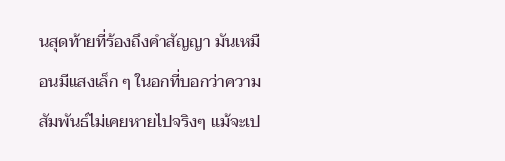นสุดท้ายที่ร้องถึงคำสัญญา มันเหมือนมีแสงเล็ก ๆ ในอกที่บอกว่าความสัมพันธ์ไม่เคยหายไปจริงๆ แม้จะเป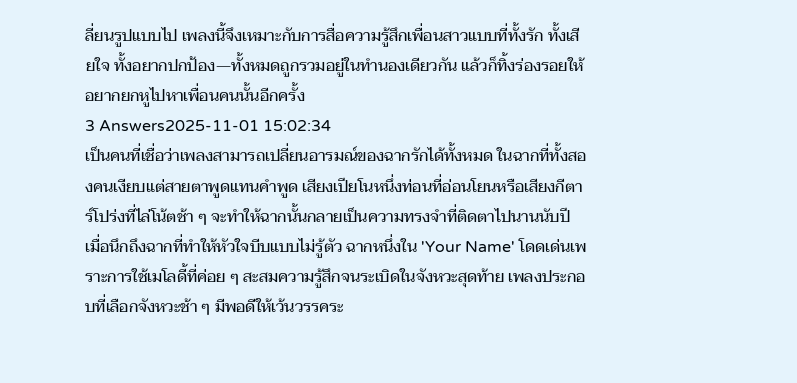ลี่ยนรูปแบบไป เพลงนี้จึงเหมาะกับการสื่อความรู้สึกเพื่อนสาวแบบที่ทั้งรัก ทั้งเสียใจ ทั้งอยากปกป้อง—ทั้งหมดถูกรวมอยู่ในทำนองเดียวกัน แล้วก็ทิ้งร่องรอยให้อยากยกหูไปหาเพื่อนคนนั้นอีกครั้ง
3 Answers2025-11-01 15:02:34
เป็นคนที่เชื่อว่าเพลงสามารถเปลี่ยนอารมณ์ของฉากรักได้ทั้งหมด ในฉากที่ทั้งสองคนเงียบแต่สายตาพูดแทนคำพูด เสียงเปียโนหนึ่งท่อนที่อ่อนโยนหรือเสียงกีตาร์โปร่งที่ไล่โน้ตช้า ๆ จะทำให้ฉากนั้นกลายเป็นความทรงจำที่ติดตาไปนานนับปี
เมื่อนึกถึงฉากที่ทำให้หัวใจบีบแบบไม่รู้ตัว ฉากหนึ่งใน 'Your Name' โดดเด่นเพราะการใช้เมโลดี้ที่ค่อย ๆ สะสมความรู้สึกจนระเบิดในจังหวะสุดท้าย เพลงประกอบที่เลือกจังหวะช้า ๆ มีพอดีให้เว้นวรรคระ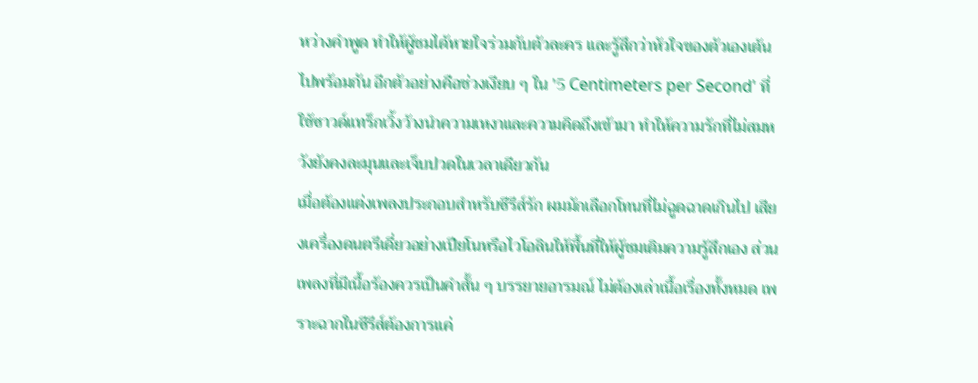หว่างคำพูด ทำให้ผู้ชมได้หายใจร่วมกับตัวละคร และรู้สึกว่าหัวใจของตัวเองเต้นไปพร้อมกัน อีกตัวอย่างคือช่วงเงียบ ๆ ใน '5 Centimeters per Second' ที่ใช้ซาวด์แทร็กเวิ้งว้างนำความเหงาและความคิดถึงเข้ามา ทำให้ความรักที่ไม่สมหวังยังคงละมุนและเจ็บปวดในเวลาเดียวกัน
เมื่อต้องแต่งเพลงประกอบสำหรับซีรีส์รัก ผมมักเลือกโทนที่ไม่ฉูดฉาดเกินไป เสียงเครื่องดนตรีเดี่ยวอย่างเปียโนหรือไวโอลินให้พื้นที่ให้ผู้ชมเติมความรู้สึกเอง ส่วนเพลงที่มีเนื้อร้องควรเป็นคำสั้น ๆ บรรยายอารมณ์ ไม่ต้องเล่าเนื้อเรื่องทั้งหมด เพราะฉากในซีรีส์ต้องการแค่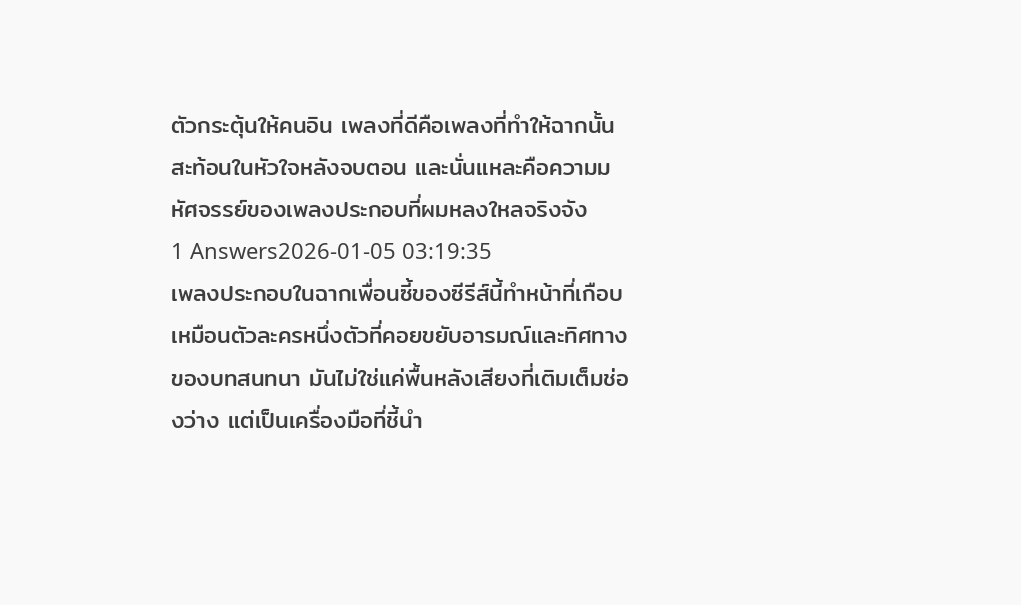ตัวกระตุ้นให้คนอิน เพลงที่ดีคือเพลงที่ทำให้ฉากนั้นสะท้อนในหัวใจหลังจบตอน และนั่นแหละคือความมหัศจรรย์ของเพลงประกอบที่ผมหลงใหลจริงจัง
1 Answers2026-01-05 03:19:35
เพลงประกอบในฉากเพื่อนซี้ของซีรีส์นี้ทำหน้าที่เกือบเหมือนตัวละครหนึ่งตัวที่คอยขยับอารมณ์และทิศทางของบทสนทนา มันไม่ใช่แค่พื้นหลังเสียงที่เติมเต็มช่องว่าง แต่เป็นเครื่องมือที่ชี้นำ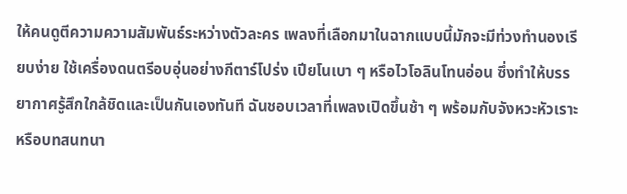ให้คนดูตีความความสัมพันธ์ระหว่างตัวละคร เพลงที่เลือกมาในฉากแบบนี้มักจะมีท่วงทำนองเรียบง่าย ใช้เครื่องดนตรีอบอุ่นอย่างกีตาร์โปร่ง เปียโนเบา ๆ หรือไวโอลินโทนอ่อน ซึ่งทำให้บรรยากาศรู้สึกใกล้ชิดและเป็นกันเองทันที ฉันชอบเวลาที่เพลงเปิดขึ้นช้า ๆ พร้อมกับจังหวะหัวเราะหรือบทสนทนา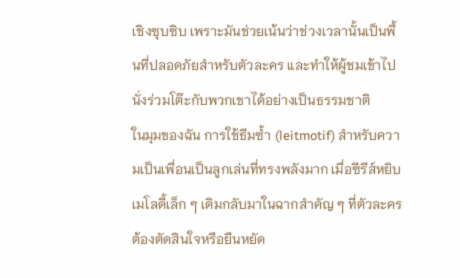เชิงซุบซิบ เพราะมันช่วยเน้นว่าช่วงเวลานั้นเป็นพื้นที่ปลอดภัยสำหรับตัวละคร และทำให้ผู้ชมเข้าไปนั่งร่วมโต๊ะกับพวกเขาได้อย่างเป็นธรรมชาติ
ในมุมของฉัน การใช้ธีมซ้ำ (leitmotif) สำหรับความเป็นเพื่อนเป็นลูกเล่นที่ทรงพลังมาก เมื่อซีรีส์หยิบเมโลดี้เล็ก ๆ เดิมกลับมาในฉากสำคัญ ๆ ที่ตัวละครต้องตัดสินใจหรือยืนหยัด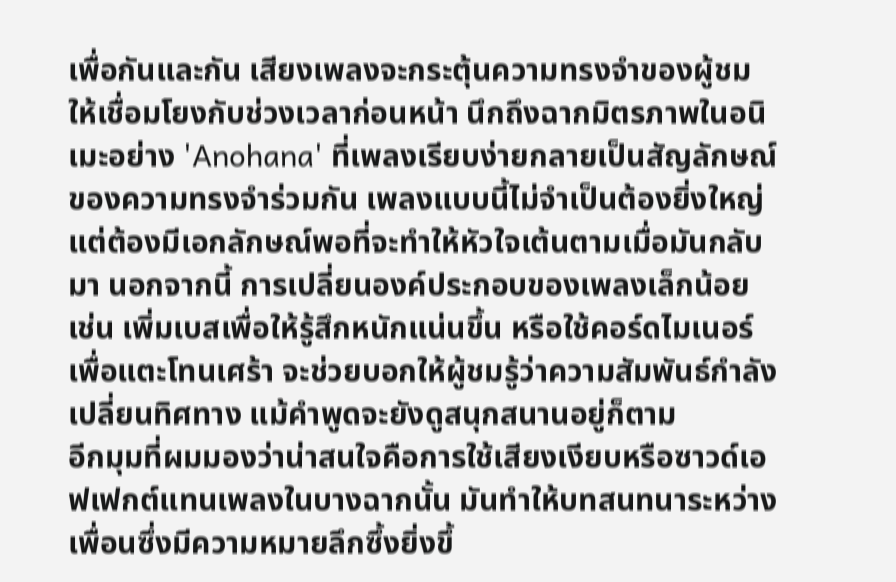เพื่อกันและกัน เสียงเพลงจะกระตุ้นความทรงจำของผู้ชมให้เชื่อมโยงกับช่วงเวลาก่อนหน้า นึกถึงฉากมิตรภาพในอนิเมะอย่าง 'Anohana' ที่เพลงเรียบง่ายกลายเป็นสัญลักษณ์ของความทรงจำร่วมกัน เพลงแบบนี้ไม่จำเป็นต้องยิ่งใหญ่ แต่ต้องมีเอกลักษณ์พอที่จะทำให้หัวใจเต้นตามเมื่อมันกลับมา นอกจากนี้ การเปลี่ยนองค์ประกอบของเพลงเล็กน้อย เช่น เพิ่มเบสเพื่อให้รู้สึกหนักแน่นขึ้น หรือใช้คอร์ดไมเนอร์เพื่อแตะโทนเศร้า จะช่วยบอกให้ผู้ชมรู้ว่าความสัมพันธ์กำลังเปลี่ยนทิศทาง แม้คำพูดจะยังดูสนุกสนานอยู่ก็ตาม
อีกมุมที่ผมมองว่าน่าสนใจคือการใช้เสียงเงียบหรือซาวด์เอฟเฟกต์แทนเพลงในบางฉากนั้น มันทำให้บทสนทนาระหว่างเพื่อนซึ่งมีความหมายลึกซึ้งยิ่งขึ้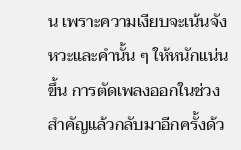น เพราะความเงียบจะเน้นจังหวะและคำนั้น ๆ ให้หนักแน่นขึ้น การตัดเพลงออกในช่วงสำคัญแล้วกลับมาอีกครั้งด้ว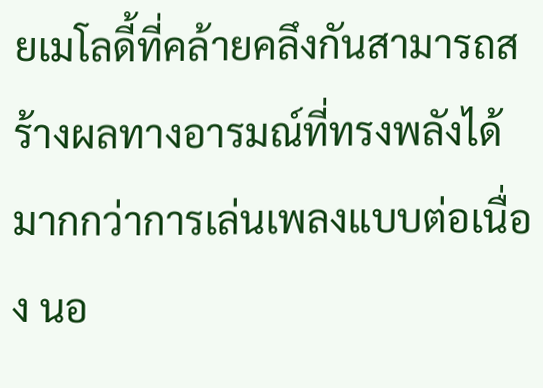ยเมโลดี้ที่คล้ายคลึงกันสามารถสร้างผลทางอารมณ์ที่ทรงพลังได้มากกว่าการเล่นเพลงแบบต่อเนื่อง นอ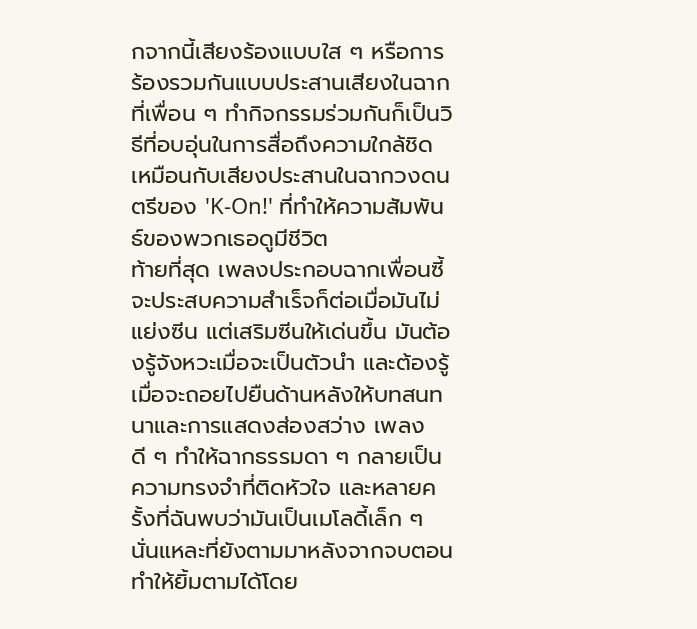กจากนี้เสียงร้องแบบใส ๆ หรือการร้องรวมกันแบบประสานเสียงในฉากที่เพื่อน ๆ ทำกิจกรรมร่วมกันก็เป็นวิธีที่อบอุ่นในการสื่อถึงความใกล้ชิด เหมือนกับเสียงประสานในฉากวงดนตรีของ 'K-On!' ที่ทำให้ความสัมพันธ์ของพวกเธอดูมีชีวิต
ท้ายที่สุด เพลงประกอบฉากเพื่อนซี้จะประสบความสำเร็จก็ต่อเมื่อมันไม่แย่งซีน แต่เสริมซีนให้เด่นขึ้น มันต้องรู้จังหวะเมื่อจะเป็นตัวนำ และต้องรู้เมื่อจะถอยไปยืนด้านหลังให้บทสนทนาและการแสดงส่องสว่าง เพลงดี ๆ ทำให้ฉากธรรมดา ๆ กลายเป็นความทรงจำที่ติดหัวใจ และหลายครั้งที่ฉันพบว่ามันเป็นเมโลดี้เล็ก ๆ นั่นแหละที่ยังตามมาหลังจากจบตอน ทำให้ยิ้มตามได้โดย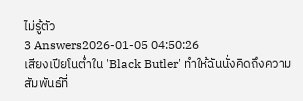ไม่รู้ตัว
3 Answers2026-01-05 04:50:26
เสียงเปียโนต่ำใน 'Black Butler' ทำให้ฉันนั่งคิดถึงความสัมพันธ์ที่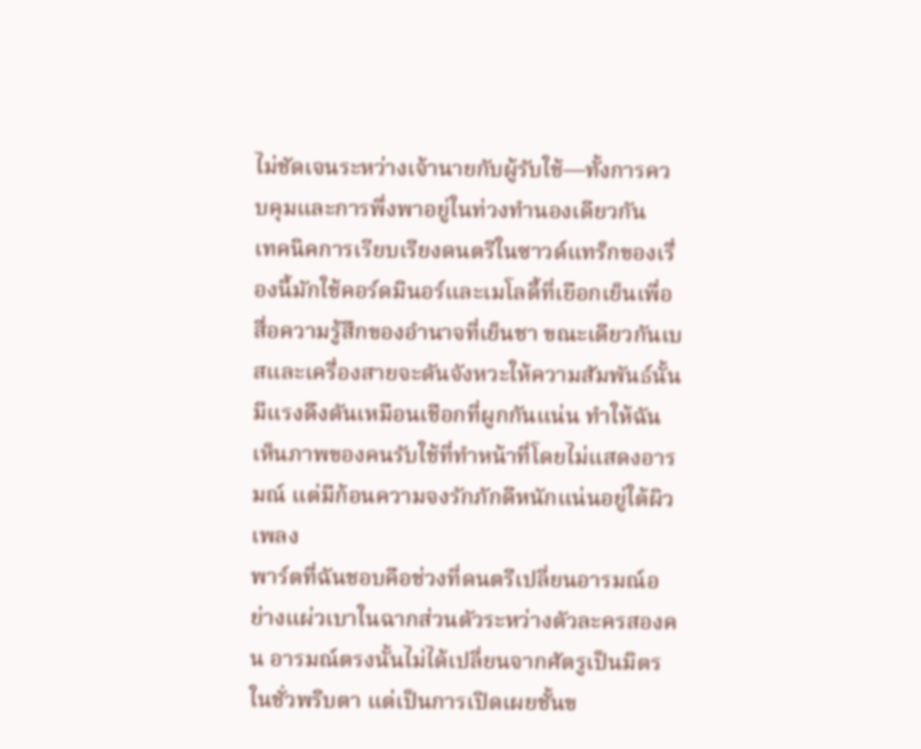ไม่ชัดเจนระหว่างเจ้านายกับผู้รับใช้—ทั้งการควบคุมและการพึ่งพาอยู่ในท่วงทำนองเดียวกัน
เทคนิคการเรียบเรียงดนตรีในซาวด์แทร็กของเรื่องนี้มักใช้คอร์ดมินอร์และเมโลดี้ที่เยือกเย็นเพื่อสื่อความรู้สึกของอำนาจที่เย็นชา ขณะเดียวกันเบสและเครื่องสายจะดันจังหวะให้ความสัมพันธ์นั้นมีแรงดึงดันเหมือนเชือกที่ผูกกันแน่น ทำให้ฉันเห็นภาพของคนรับใช้ที่ทำหน้าที่โดยไม่แสดงอารมณ์ แต่มีก้อนความจงรักภักดีหนักแน่นอยู่ใต้ผิวเพลง
พาร์ตที่ฉันชอบคือช่วงที่ดนตรีเปลี่ยนอารมณ์อย่างแผ่วเบาในฉากส่วนตัวระหว่างตัวละครสองคน อารมณ์ตรงนั้นไม่ได้เปลี่ยนจากศัตรูเป็นมิตรในชั่วพริบตา แต่เป็นการเปิดเผยชั้นข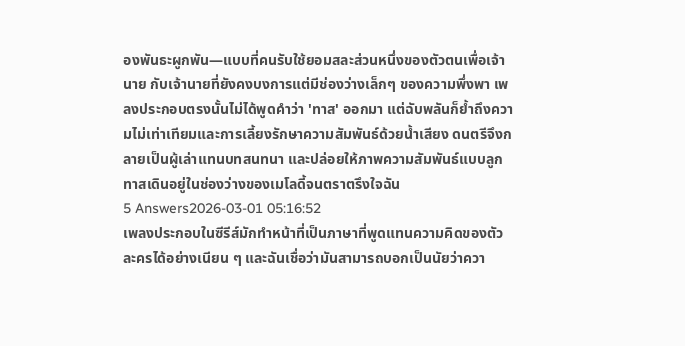องพันธะผูกพัน—แบบที่คนรับใช้ยอมสละส่วนหนึ่งของตัวตนเพื่อเจ้านาย กับเจ้านายที่ยังคงบงการแต่มีช่องว่างเล็กๆ ของความพึ่งพา เพลงประกอบตรงนั้นไม่ได้พูดคำว่า 'ทาส' ออกมา แต่ฉับพลันก็ย้ำถึงความไม่เท่าเทียมและการเลี้ยงรักษาความสัมพันธ์ด้วยน้ำเสียง ดนตรีจึงกลายเป็นผู้เล่าแทนบทสนทนา และปล่อยให้ภาพความสัมพันธ์แบบลูกทาสเดินอยู่ในช่องว่างของเมโลดี้จนตราตรึงใจฉัน
5 Answers2026-03-01 05:16:52
เพลงประกอบในซีรีส์มักทำหน้าที่เป็นภาษาที่พูดแทนความคิดของตัวละครได้อย่างเนียน ๆ และฉันเชื่อว่ามันสามารถบอกเป็นนัยว่าควา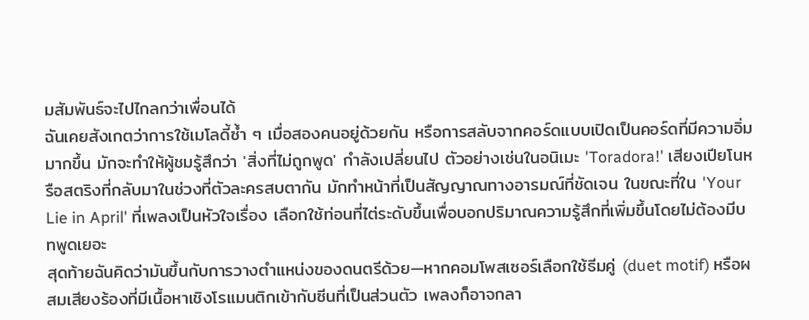มสัมพันธ์จะไปไกลกว่าเพื่อนได้
ฉันเคยสังเกตว่าการใช้เมโลดี้ซ้ำ ๆ เมื่อสองคนอยู่ด้วยกัน หรือการสลับจากคอร์ดแบบเปิดเป็นคอร์ดที่มีความอิ่มมากขึ้น มักจะทำให้ผู้ชมรู้สึกว่า 'สิ่งที่ไม่ถูกพูด' กำลังเปลี่ยนไป ตัวอย่างเช่นในอนิเมะ 'Toradora!' เสียงเปียโนหรือสตริงที่กลับมาในช่วงที่ตัวละครสบตากัน มักทำหน้าที่เป็นสัญญาณทางอารมณ์ที่ชัดเจน ในขณะที่ใน 'Your Lie in April' ที่เพลงเป็นหัวใจเรื่อง เลือกใช้ท่อนที่ไต่ระดับขึ้นเพื่อบอกปริมาณความรู้สึกที่เพิ่มขึ้นโดยไม่ต้องมีบทพูดเยอะ
สุดท้ายฉันคิดว่ามันขึ้นกับการวางตำแหน่งของดนตรีด้วย—หากคอมโพสเซอร์เลือกใช้ธีมคู่ (duet motif) หรือผสมเสียงร้องที่มีเนื้อหาเชิงโรแมนติกเข้ากับซีนที่เป็นส่วนตัว เพลงก็อาจกลา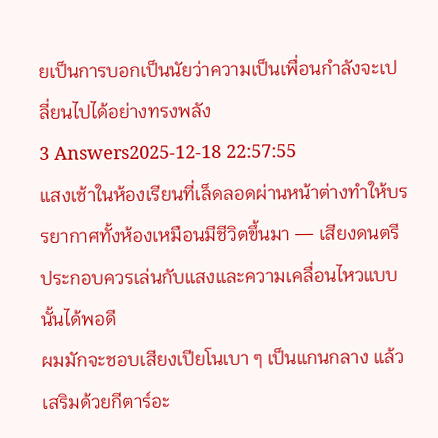ยเป็นการบอกเป็นนัยว่าความเป็นเพื่อนกำลังจะเปลี่ยนไปได้อย่างทรงพลัง
3 Answers2025-12-18 22:57:55
แสงเช้าในห้องเรียนที่เล็ดลอดผ่านหน้าต่างทำให้บรรยากาศทั้งห้องเหมือนมีชีวิตขึ้นมา — เสียงดนตรีประกอบควรเล่นกับแสงและความเคลื่อนไหวแบบนั้นได้พอดี
ผมมักจะชอบเสียงเปียโนเบา ๆ เป็นแกนกลาง แล้วเสริมด้วยกีตาร์อะ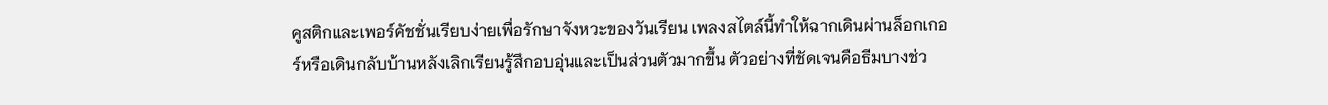คูสติกและเพอร์คัชชั่นเรียบง่ายเพื่อรักษาจังหวะของวันเรียน เพลงสไตล์นี้ทำให้ฉากเดินผ่านล็อกเกอร์หรือเดินกลับบ้านหลังเลิกเรียนรู้สึกอบอุ่นและเป็นส่วนตัวมากขึ้น ตัวอย่างที่ชัดเจนคือธีมบางช่ว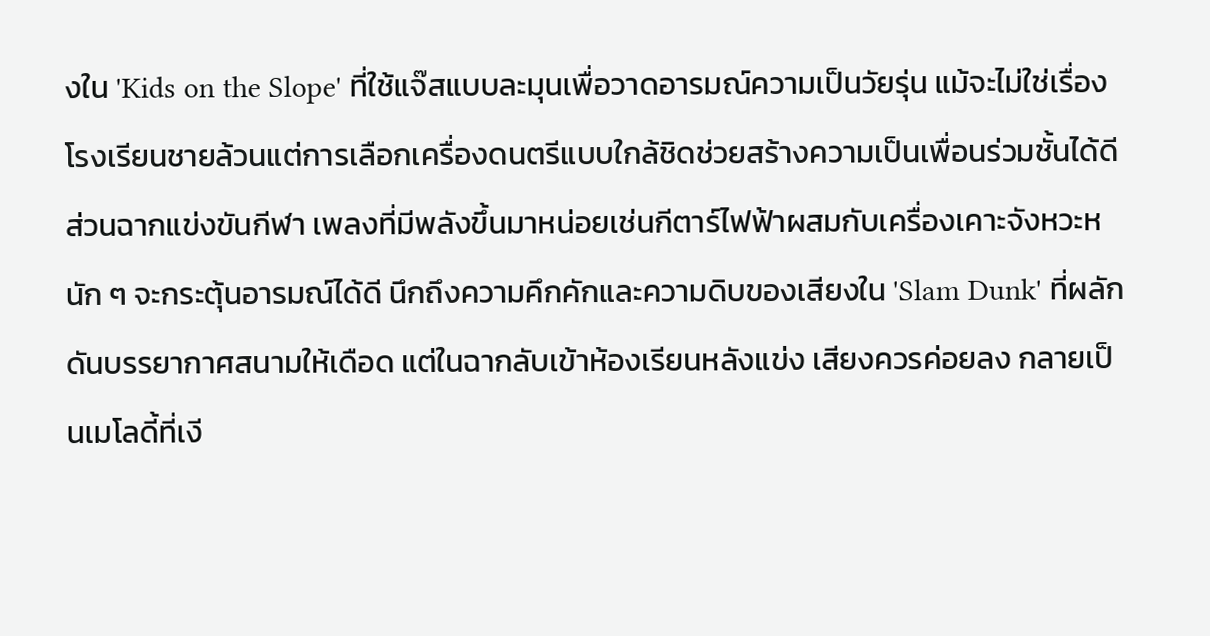งใน 'Kids on the Slope' ที่ใช้แจ๊สแบบละมุนเพื่อวาดอารมณ์ความเป็นวัยรุ่น แม้จะไม่ใช่เรื่องโรงเรียนชายล้วนแต่การเลือกเครื่องดนตรีแบบใกล้ชิดช่วยสร้างความเป็นเพื่อนร่วมชั้นได้ดี
ส่วนฉากแข่งขันกีฬา เพลงที่มีพลังขึ้นมาหน่อยเช่นกีตาร์ไฟฟ้าผสมกับเครื่องเคาะจังหวะหนัก ๆ จะกระตุ้นอารมณ์ได้ดี นึกถึงความคึกคักและความดิบของเสียงใน 'Slam Dunk' ที่ผลักดันบรรยากาศสนามให้เดือด แต่ในฉากลับเข้าห้องเรียนหลังแข่ง เสียงควรค่อยลง กลายเป็นเมโลดี้ที่เงี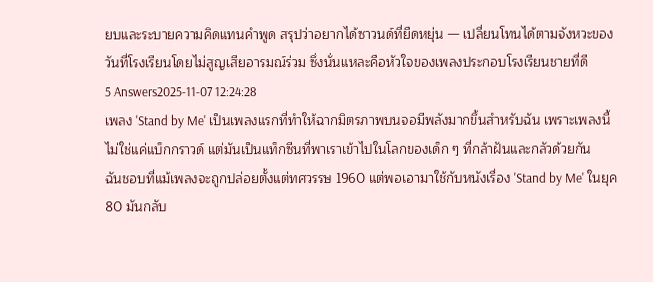ยบและระบายความคิดแทนคำพูด สรุปว่าอยากได้ซาวนด์ที่ยืดหยุ่น — เปลี่ยนโทนได้ตามจังหวะของวันที่โรงเรียนโดยไม่สูญเสียอารมณ์ร่วม ซึ่งนั่นแหละคือหัวใจของเพลงประกอบโรงเรียนชายที่ดี
5 Answers2025-11-07 12:24:28
เพลง 'Stand by Me' เป็นเพลงแรกที่ทำให้ฉากมิตรภาพบนจอมีพลังมากขึ้นสำหรับฉัน เพราะเพลงนี้ไม่ใช่แค่แบ็กกราวด์ แต่มันเป็นแท็กซีนที่พาเราเข้าไปในโลกของเด็ก ๆ ที่กล้าฝันและกลัวด้วยกัน
ฉันชอบที่แม้เพลงจะถูกปล่อยตั้งแต่ทศวรรษ 1960 แต่พอเอามาใช้กับหนังเรื่อง 'Stand by Me' ในยุค 80 มันกลับ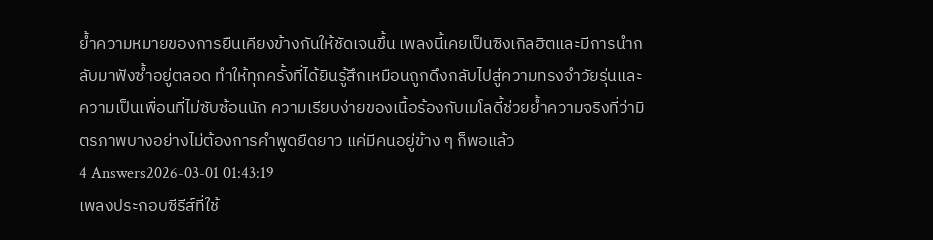ย้ำความหมายของการยืนเคียงข้างกันให้ชัดเจนขึ้น เพลงนี้เคยเป็นซิงเกิลฮิตและมีการนำกลับมาฟังซ้ำอยู่ตลอด ทำให้ทุกครั้งที่ได้ยินรู้สึกเหมือนถูกดึงกลับไปสู่ความทรงจำวัยรุ่นและความเป็นเพื่อนที่ไม่ซับซ้อนนัก ความเรียบง่ายของเนื้อร้องกับเมโลดี้ช่วยย้ำความจริงที่ว่ามิตรภาพบางอย่างไม่ต้องการคำพูดยืดยาว แค่มีคนอยู่ข้าง ๆ ก็พอแล้ว
4 Answers2026-03-01 01:43:19
เพลงประกอบซีรีส์ที่ใช้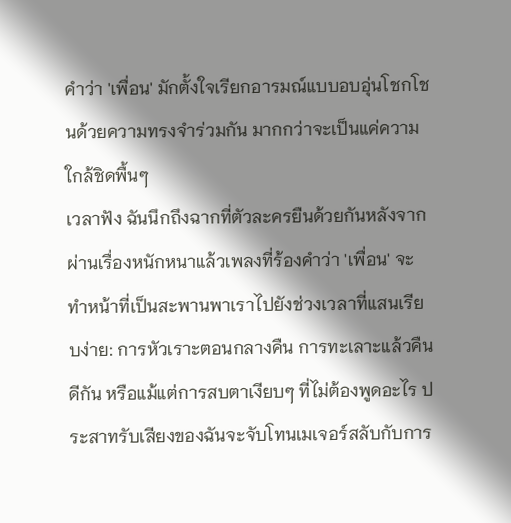คำว่า 'เพื่อน' มักตั้งใจเรียกอารมณ์แบบอบอุ่นโชกโชนด้วยความทรงจำร่วมกัน มากกว่าจะเป็นแค่ความใกล้ชิดพื้นๆ
เวลาฟัง ฉันนึกถึงฉากที่ตัวละครยืนด้วยกันหลังจากผ่านเรื่องหนักหนาแล้วเพลงที่ร้องคำว่า 'เพื่อน' จะทำหน้าที่เป็นสะพานพาเราไปยังช่วงเวลาที่แสนเรียบง่าย: การหัวเราะตอนกลางคืน การทะเลาะแล้วคืนดีกัน หรือแม้แต่การสบตาเงียบๆ ที่ไม่ต้องพูดอะไร ประสาทรับเสียงของฉันจะจับโทนเมเจอร์สลับกับการ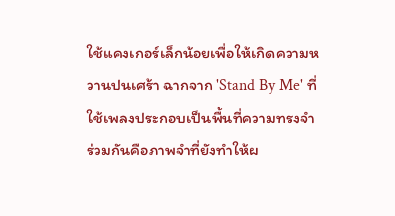ใช้แคงเกอร์เล็กน้อยเพื่อให้เกิดความหวานปนเศร้า ฉากจาก 'Stand By Me' ที่ใช้เพลงประกอบเป็นพื้นที่ความทรงจำร่วมกันคือภาพจำที่ยังทำให้ผ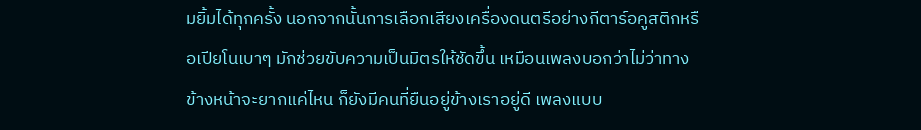มยิ้มได้ทุกครั้ง นอกจากนั้นการเลือกเสียงเครื่องดนตรีอย่างกีตาร์อคูสติกหรือเปียโนเบาๆ มักช่วยขับความเป็นมิตรให้ชัดขึ้น เหมือนเพลงบอกว่าไม่ว่าทางข้างหน้าจะยากแค่ไหน ก็ยังมีคนที่ยืนอยู่ข้างเราอยู่ดี เพลงแบบ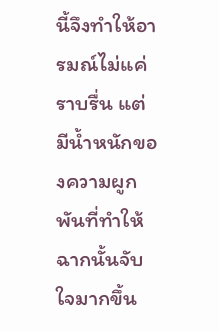นี้จึงทำให้อารมณ์ไม่แค่ราบรื่น แต่มีน้ำหนักของความผูกพันที่ทำให้ฉากนั้นจับใจมากขึ้น